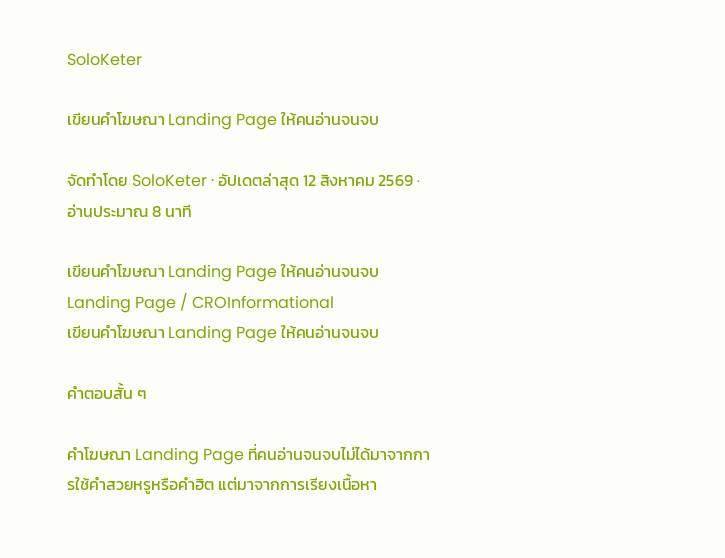SoloKeter

เขียนคำโฆษณา Landing Page ให้คนอ่านจนจบ

จัดทำโดย SoloKeter · อัปเดตล่าสุด 12 สิงหาคม 2569 · อ่านประมาณ 8 นาที

เขียนคำโฆษณา Landing Page ให้คนอ่านจนจบLanding Page / CROInformational
เขียนคำโฆษณา Landing Page ให้คนอ่านจนจบ

คำตอบสั้น ๆ

คำโฆษณา Landing Page ที่คนอ่านจนจบไม่ได้มาจากการใช้คำสวยหรูหรือคำฮิต แต่มาจากการเรียงเนื้อหา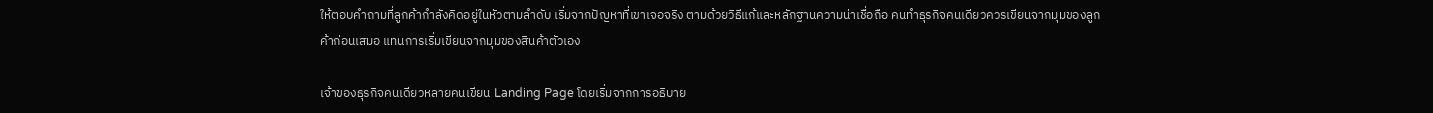ให้ตอบคำถามที่ลูกค้ากำลังคิดอยู่ในหัวตามลำดับ เริ่มจากปัญหาที่เขาเจอจริง ตามด้วยวิธีแก้และหลักฐานความน่าเชื่อถือ คนทำธุรกิจคนเดียวควรเขียนจากมุมของลูกค้าก่อนเสมอ แทนการเริ่มเขียนจากมุมของสินค้าตัวเอง

เจ้าของธุรกิจคนเดียวหลายคนเขียน Landing Page โดยเริ่มจากการอธิบาย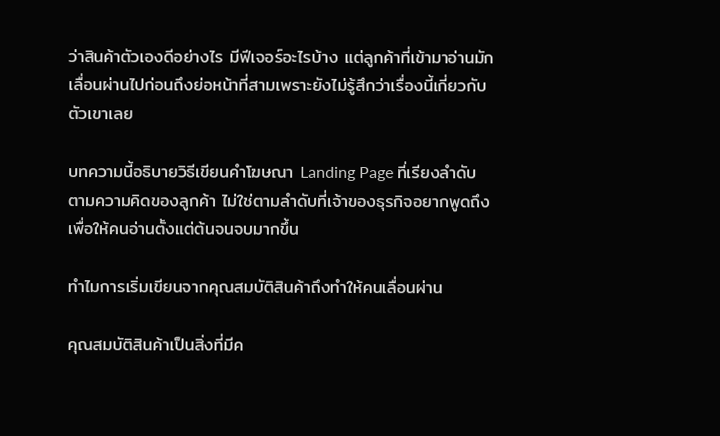ว่าสินค้าตัวเองดีอย่างไร มีฟีเจอร์อะไรบ้าง แต่ลูกค้าที่เข้ามาอ่านมักเลื่อนผ่านไปก่อนถึงย่อหน้าที่สามเพราะยังไม่รู้สึกว่าเรื่องนี้เกี่ยวกับตัวเขาเลย

บทความนี้อธิบายวิธีเขียนคำโฆษณา Landing Page ที่เรียงลำดับตามความคิดของลูกค้า ไม่ใช่ตามลำดับที่เจ้าของธุรกิจอยากพูดถึง เพื่อให้คนอ่านตั้งแต่ต้นจนจบมากขึ้น

ทำไมการเริ่มเขียนจากคุณสมบัติสินค้าถึงทำให้คนเลื่อนผ่าน

คุณสมบัติสินค้าเป็นสิ่งที่มีค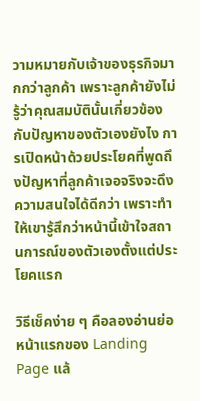วามหมายกับเจ้าของธุรกิจมากกว่าลูกค้า เพราะลูกค้ายังไม่รู้ว่าคุณสมบัตินั้นเกี่ยวข้องกับปัญหาของตัวเองยังไง การเปิดหน้าด้วยประโยคที่พูดถึงปัญหาที่ลูกค้าเจอจริงจะดึงความสนใจได้ดีกว่า เพราะทำให้เขารู้สึกว่าหน้านี้เข้าใจสถานการณ์ของตัวเองตั้งแต่ประโยคแรก

วิธีเช็คง่าย ๆ คือลองอ่านย่อหน้าแรกของ Landing Page แล้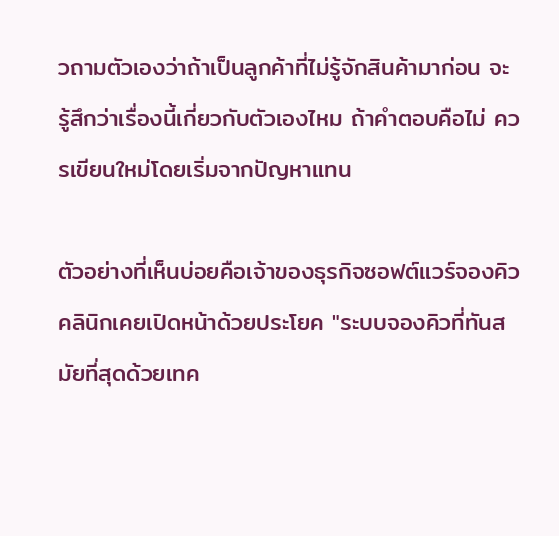วถามตัวเองว่าถ้าเป็นลูกค้าที่ไม่รู้จักสินค้ามาก่อน จะรู้สึกว่าเรื่องนี้เกี่ยวกับตัวเองไหม ถ้าคำตอบคือไม่ ควรเขียนใหม่โดยเริ่มจากปัญหาแทน

ตัวอย่างที่เห็นบ่อยคือเจ้าของธุรกิจซอฟต์แวร์จองคิวคลินิกเคยเปิดหน้าด้วยประโยค "ระบบจองคิวที่ทันสมัยที่สุดด้วยเทค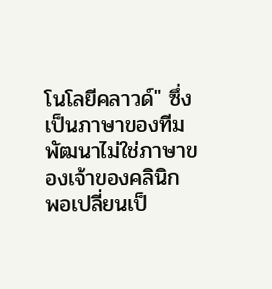โนโลยีคลาวด์" ซึ่งเป็นภาษาของทีมพัฒนาไม่ใช่ภาษาของเจ้าของคลินิก พอเปลี่ยนเป็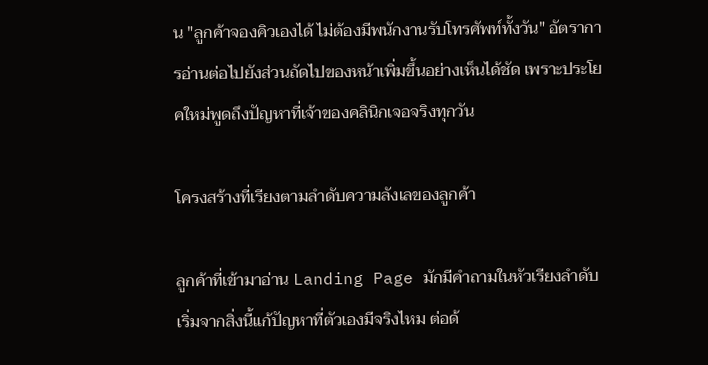น "ลูกค้าจองคิวเองได้ ไม่ต้องมีพนักงานรับโทรศัพท์ทั้งวัน" อัตราการอ่านต่อไปยังส่วนถัดไปของหน้าเพิ่มขึ้นอย่างเห็นได้ชัด เพราะประโยคใหม่พูดถึงปัญหาที่เจ้าของคลินิกเจอจริงทุกวัน

โครงสร้างที่เรียงตามลำดับความลังเลของลูกค้า

ลูกค้าที่เข้ามาอ่าน Landing Page มักมีคำถามในหัวเรียงลำดับ เริ่มจากสิ่งนี้แก้ปัญหาที่ตัวเองมีจริงไหม ต่อด้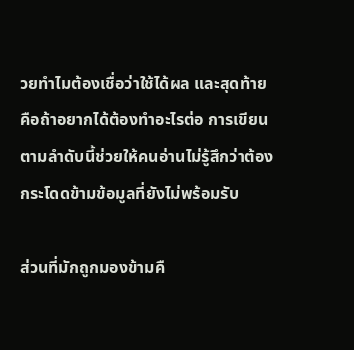วยทำไมต้องเชื่อว่าใช้ได้ผล และสุดท้ายคือถ้าอยากได้ต้องทำอะไรต่อ การเขียนตามลำดับนี้ช่วยให้คนอ่านไม่รู้สึกว่าต้องกระโดดข้ามข้อมูลที่ยังไม่พร้อมรับ

ส่วนที่มักถูกมองข้ามคื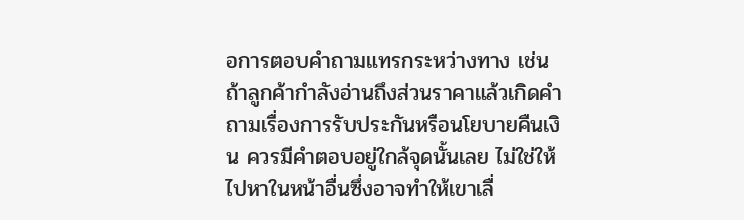อการตอบคำถามแทรกระหว่างทาง เช่นถ้าลูกค้ากำลังอ่านถึงส่วนราคาแล้วเกิดคำถามเรื่องการรับประกันหรือนโยบายคืนเงิน ควรมีคำตอบอยู่ใกล้จุดนั้นเลย ไม่ใช่ให้ไปหาในหน้าอื่นซึ่งอาจทำให้เขาเลื่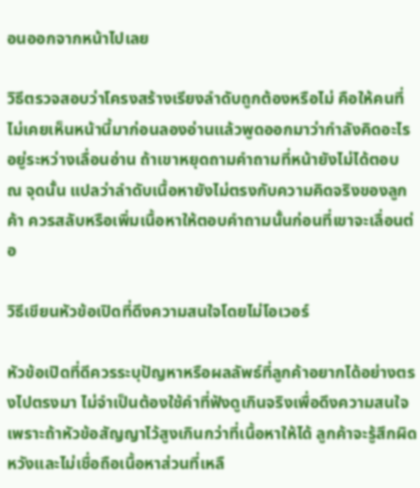อนออกจากหน้าไปเลย

วิธีตรวจสอบว่าโครงสร้างเรียงลำดับถูกต้องหรือไม่ คือให้คนที่ไม่เคยเห็นหน้านี้มาก่อนลองอ่านแล้วพูดออกมาว่ากำลังคิดอะไรอยู่ระหว่างเลื่อนอ่าน ถ้าเขาหยุดถามคำถามที่หน้ายังไม่ได้ตอบ ณ จุดนั้น แปลว่าลำดับเนื้อหายังไม่ตรงกับความคิดจริงของลูกค้า ควรสลับหรือเพิ่มเนื้อหาให้ตอบคำถามนั้นก่อนที่เขาจะเลื่อนต่อ

วิธีเขียนหัวข้อเปิดที่ดึงความสนใจโดยไม่โอเวอร์

หัวข้อเปิดที่ดีควรระบุปัญหาหรือผลลัพธ์ที่ลูกค้าอยากได้อย่างตรงไปตรงมา ไม่จำเป็นต้องใช้คำที่ฟังดูเกินจริงเพื่อดึงความสนใจ เพราะถ้าหัวข้อสัญญาไว้สูงเกินกว่าที่เนื้อหาให้ได้ ลูกค้าจะรู้สึกผิดหวังและไม่เชื่อถือเนื้อหาส่วนที่เหลื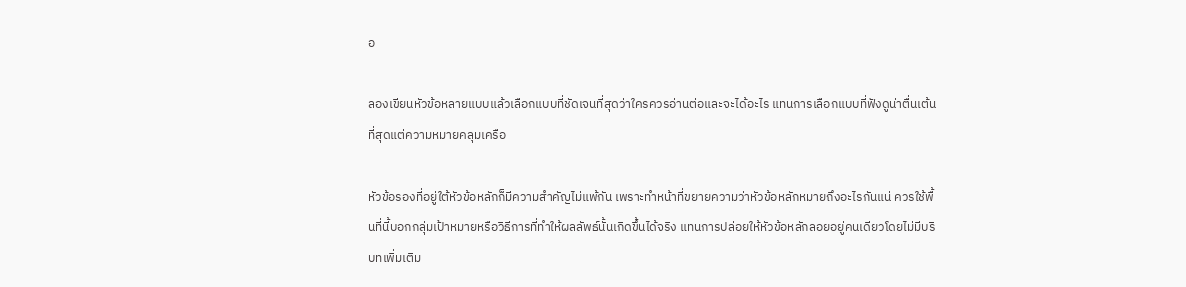อ

ลองเขียนหัวข้อหลายแบบแล้วเลือกแบบที่ชัดเจนที่สุดว่าใครควรอ่านต่อและจะได้อะไร แทนการเลือกแบบที่ฟังดูน่าตื่นเต้นที่สุดแต่ความหมายคลุมเครือ

หัวข้อรองที่อยู่ใต้หัวข้อหลักก็มีความสำคัญไม่แพ้กัน เพราะทำหน้าที่ขยายความว่าหัวข้อหลักหมายถึงอะไรกันแน่ ควรใช้พื้นที่นี้บอกกลุ่มเป้าหมายหรือวิธีการที่ทำให้ผลลัพธ์นั้นเกิดขึ้นได้จริง แทนการปล่อยให้หัวข้อหลักลอยอยู่คนเดียวโดยไม่มีบริบทเพิ่มเติม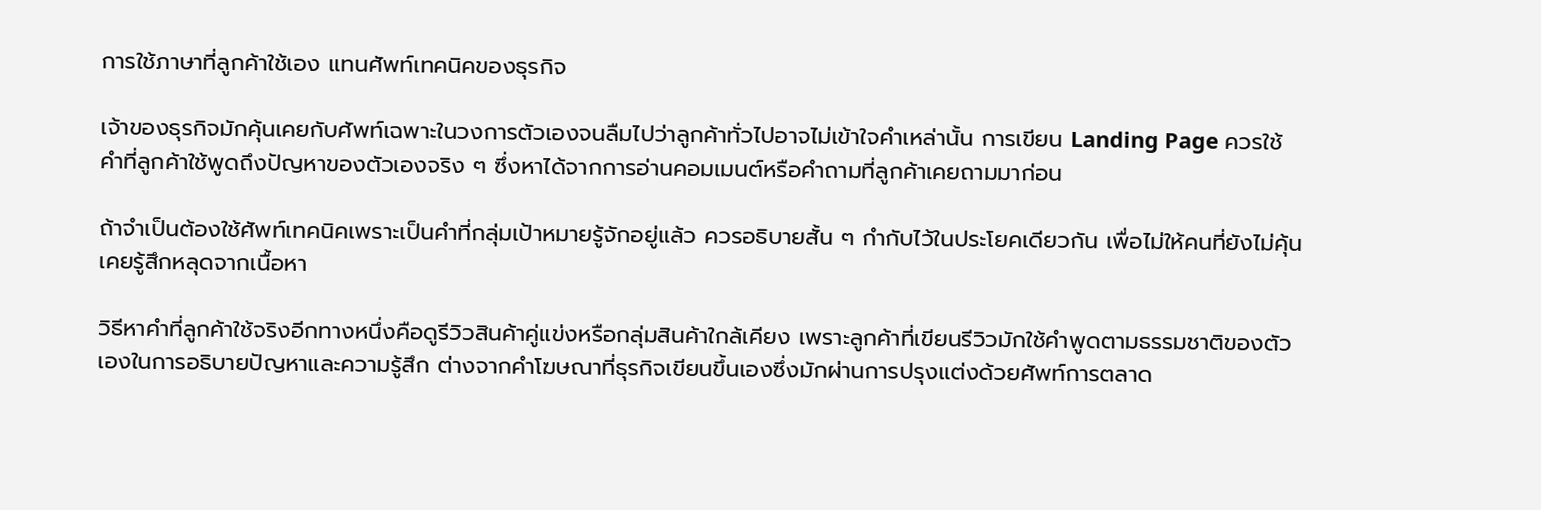การใช้ภาษาที่ลูกค้าใช้เอง แทนศัพท์เทคนิคของธุรกิจ

เจ้าของธุรกิจมักคุ้นเคยกับศัพท์เฉพาะในวงการตัวเองจนลืมไปว่าลูกค้าทั่วไปอาจไม่เข้าใจคำเหล่านั้น การเขียน Landing Page ควรใช้คำที่ลูกค้าใช้พูดถึงปัญหาของตัวเองจริง ๆ ซึ่งหาได้จากการอ่านคอมเมนต์หรือคำถามที่ลูกค้าเคยถามมาก่อน

ถ้าจำเป็นต้องใช้ศัพท์เทคนิคเพราะเป็นคำที่กลุ่มเป้าหมายรู้จักอยู่แล้ว ควรอธิบายสั้น ๆ กำกับไว้ในประโยคเดียวกัน เพื่อไม่ให้คนที่ยังไม่คุ้นเคยรู้สึกหลุดจากเนื้อหา

วิธีหาคำที่ลูกค้าใช้จริงอีกทางหนึ่งคือดูรีวิวสินค้าคู่แข่งหรือกลุ่มสินค้าใกล้เคียง เพราะลูกค้าที่เขียนรีวิวมักใช้คำพูดตามธรรมชาติของตัวเองในการอธิบายปัญหาและความรู้สึก ต่างจากคำโฆษณาที่ธุรกิจเขียนขึ้นเองซึ่งมักผ่านการปรุงแต่งด้วยศัพท์การตลาด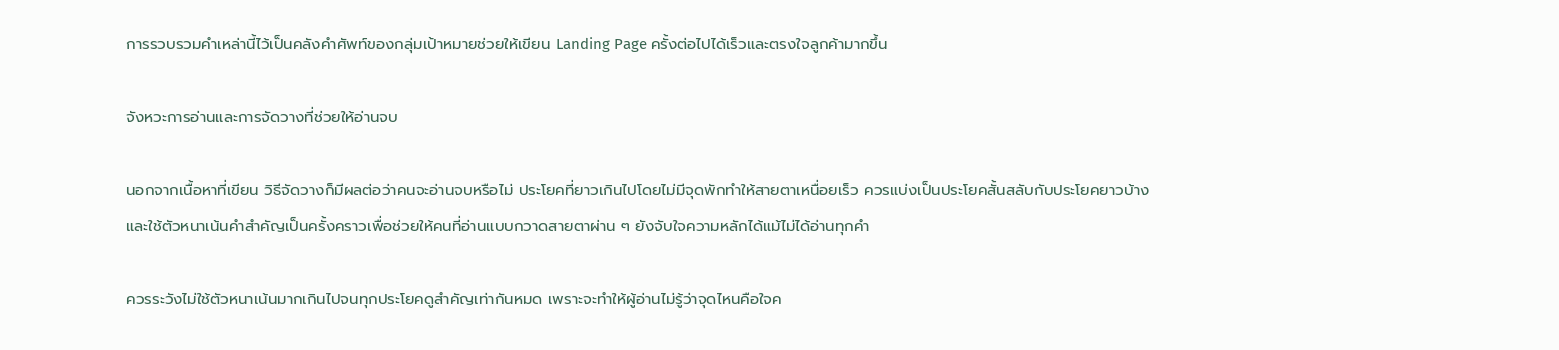การรวบรวมคำเหล่านี้ไว้เป็นคลังคำศัพท์ของกลุ่มเป้าหมายช่วยให้เขียน Landing Page ครั้งต่อไปได้เร็วและตรงใจลูกค้ามากขึ้น

จังหวะการอ่านและการจัดวางที่ช่วยให้อ่านจบ

นอกจากเนื้อหาที่เขียน วิธีจัดวางก็มีผลต่อว่าคนจะอ่านจบหรือไม่ ประโยคที่ยาวเกินไปโดยไม่มีจุดพักทำให้สายตาเหนื่อยเร็ว ควรแบ่งเป็นประโยคสั้นสลับกับประโยคยาวบ้าง และใช้ตัวหนาเน้นคำสำคัญเป็นครั้งคราวเพื่อช่วยให้คนที่อ่านแบบกวาดสายตาผ่าน ๆ ยังจับใจความหลักได้แม้ไม่ได้อ่านทุกคำ

ควรระวังไม่ใช้ตัวหนาเน้นมากเกินไปจนทุกประโยคดูสำคัญเท่ากันหมด เพราะจะทำให้ผู้อ่านไม่รู้ว่าจุดไหนคือใจค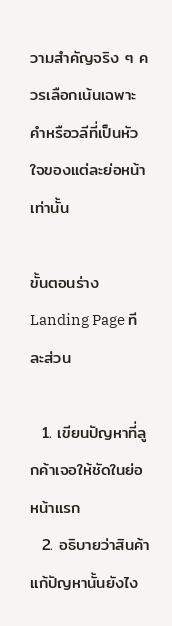วามสำคัญจริง ๆ ควรเลือกเน้นเฉพาะคำหรือวลีที่เป็นหัวใจของแต่ละย่อหน้าเท่านั้น

ขั้นตอนร่าง Landing Page ทีละส่วน

  1. เขียนปัญหาที่ลูกค้าเจอให้ชัดในย่อหน้าแรก
  2. อธิบายว่าสินค้าแก้ปัญหานั้นยังไง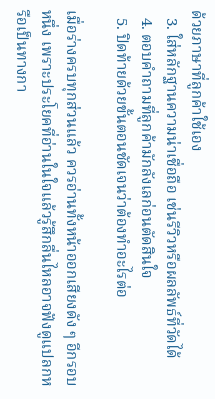ด้วยภาษาที่ลูกค้าใช้เอง
  3. ใส่หลักฐานความน่าเชื่อถือ เช่นรีวิวหรือผลลัพธ์ที่วัดได้
  4. ตอบคำถามที่ลูกค้ามักลังเลก่อนตัดสินใจ
  5. ปิดท้ายด้วยขั้นตอนชัดเจนว่าต้องทำอะไรต่อ

เมื่อร่างครบทุกส่วนแล้ว ควรอ่านทั้งหน้าออกเสียงดัง ๆ อีกรอบหนึ่ง เพราะประโยคที่อ่านในใจแล้วรู้สึกลื่นไหลอาจฟังดูแปลกหรือเป็นทางกา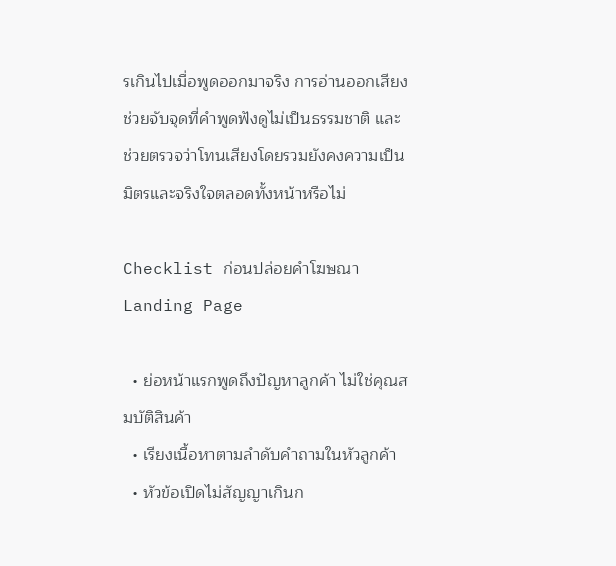รเกินไปเมื่อพูดออกมาจริง การอ่านออกเสียงช่วยจับจุดที่คำพูดฟังดูไม่เป็นธรรมชาติ และช่วยตรวจว่าโทนเสียงโดยรวมยังคงความเป็นมิตรและจริงใจตลอดทั้งหน้าหรือไม่

Checklist ก่อนปล่อยคำโฆษณา Landing Page

  • ย่อหน้าแรกพูดถึงปัญหาลูกค้า ไม่ใช่คุณสมบัติสินค้า
  • เรียงเนื้อหาตามลำดับคำถามในหัวลูกค้า
  • หัวข้อเปิดไม่สัญญาเกินก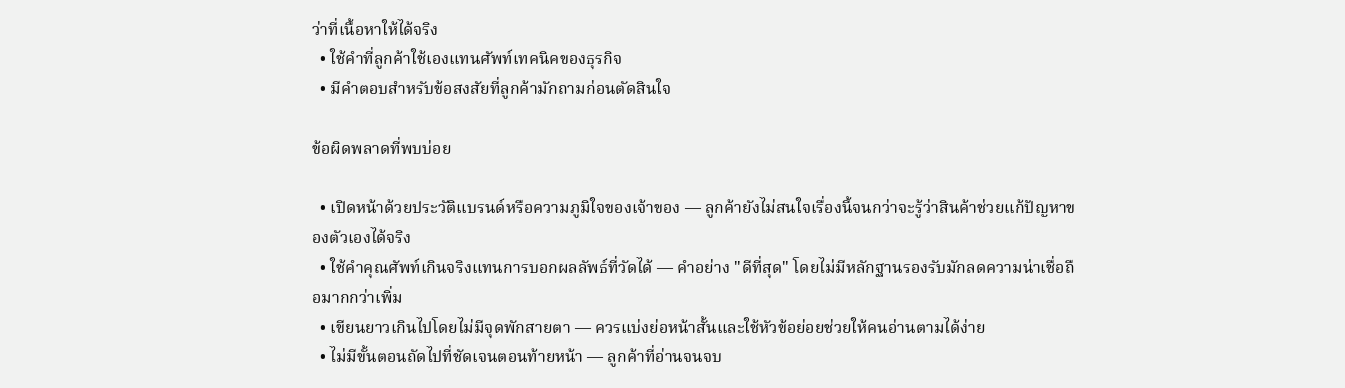ว่าที่เนื้อหาให้ได้จริง
  • ใช้คำที่ลูกค้าใช้เองแทนศัพท์เทคนิคของธุรกิจ
  • มีคำตอบสำหรับข้อสงสัยที่ลูกค้ามักถามก่อนตัดสินใจ

ข้อผิดพลาดที่พบบ่อย

  • เปิดหน้าด้วยประวัติแบรนด์หรือความภูมิใจของเจ้าของ — ลูกค้ายังไม่สนใจเรื่องนี้จนกว่าจะรู้ว่าสินค้าช่วยแก้ปัญหาของตัวเองได้จริง
  • ใช้คำคุณศัพท์เกินจริงแทนการบอกผลลัพธ์ที่วัดได้ — คำอย่าง "ดีที่สุด" โดยไม่มีหลักฐานรองรับมักลดความน่าเชื่อถือมากกว่าเพิ่ม
  • เขียนยาวเกินไปโดยไม่มีจุดพักสายตา — ควรแบ่งย่อหน้าสั้นและใช้หัวข้อย่อยช่วยให้คนอ่านตามได้ง่าย
  • ไม่มีขั้นตอนถัดไปที่ชัดเจนตอนท้ายหน้า — ลูกค้าที่อ่านจนจบ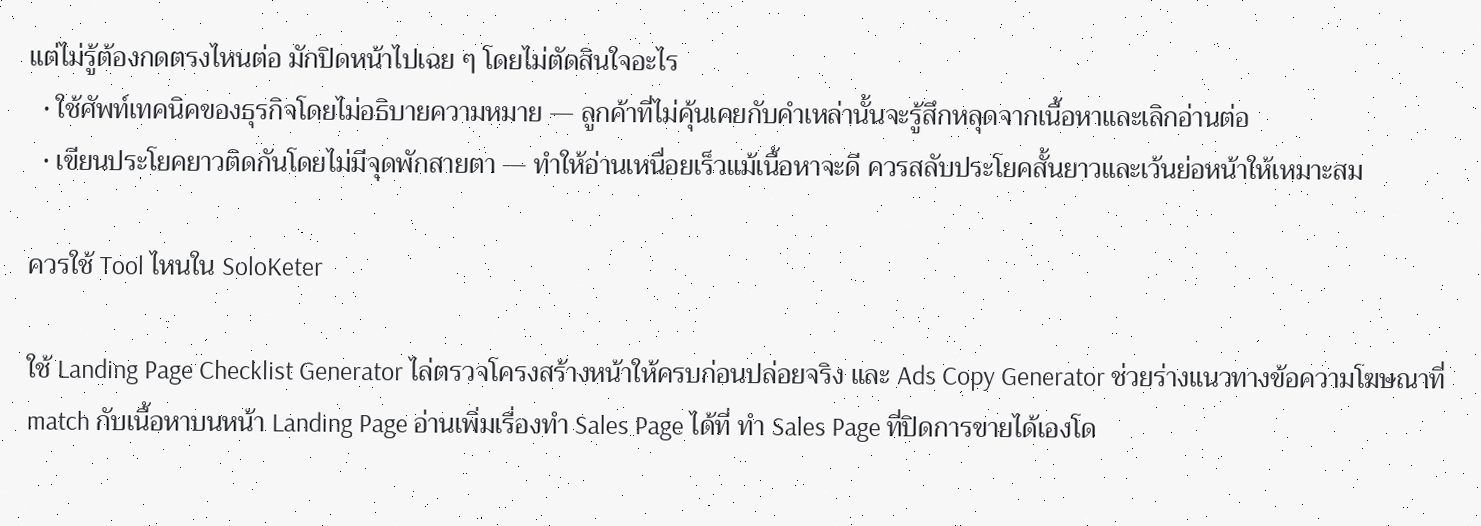แต่ไม่รู้ต้องกดตรงไหนต่อ มักปิดหน้าไปเฉย ๆ โดยไม่ตัดสินใจอะไร
  • ใช้ศัพท์เทคนิคของธุรกิจโดยไม่อธิบายความหมาย — ลูกค้าที่ไม่คุ้นเคยกับคำเหล่านั้นจะรู้สึกหลุดจากเนื้อหาและเลิกอ่านต่อ
  • เขียนประโยคยาวติดกันโดยไม่มีจุดพักสายตา — ทำให้อ่านเหนื่อยเร็วแม้เนื้อหาจะดี ควรสลับประโยคสั้นยาวและเว้นย่อหน้าให้เหมาะสม

ควรใช้ Tool ไหนใน SoloKeter

ใช้ Landing Page Checklist Generator ไล่ตรวจโครงสร้างหน้าให้ครบก่อนปล่อยจริง และ Ads Copy Generator ช่วยร่างแนวทางข้อความโฆษณาที่ match กับเนื้อหาบนหน้า Landing Page อ่านเพิ่มเรื่องทำ Sales Page ได้ที่ ทำ Sales Page ที่ปิดการขายได้เองโด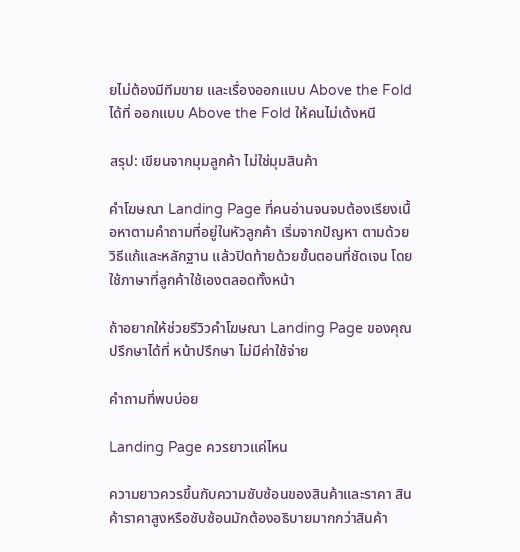ยไม่ต้องมีทีมขาย และเรื่องออกแบบ Above the Fold ได้ที่ ออกแบบ Above the Fold ให้คนไม่เด้งหนี

สรุป: เขียนจากมุมลูกค้า ไม่ใช่มุมสินค้า

คำโฆษณา Landing Page ที่คนอ่านจนจบต้องเรียงเนื้อหาตามคำถามที่อยู่ในหัวลูกค้า เริ่มจากปัญหา ตามด้วยวิธีแก้และหลักฐาน แล้วปิดท้ายด้วยขั้นตอนที่ชัดเจน โดยใช้ภาษาที่ลูกค้าใช้เองตลอดทั้งหน้า

ถ้าอยากให้ช่วยรีวิวคำโฆษณา Landing Page ของคุณ ปรึกษาได้ที่ หน้าปรึกษา ไม่มีค่าใช้จ่าย

คำถามที่พบบ่อย

Landing Page ควรยาวแค่ไหน

ความยาวควรขึ้นกับความซับซ้อนของสินค้าและราคา สินค้าราคาสูงหรือซับซ้อนมักต้องอธิบายมากกว่าสินค้า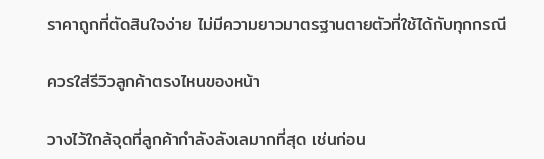ราคาถูกที่ตัดสินใจง่าย ไม่มีความยาวมาตรฐานตายตัวที่ใช้ได้กับทุกกรณี

ควรใส่รีวิวลูกค้าตรงไหนของหน้า

วางไว้ใกล้จุดที่ลูกค้ากำลังลังเลมากที่สุด เช่นก่อน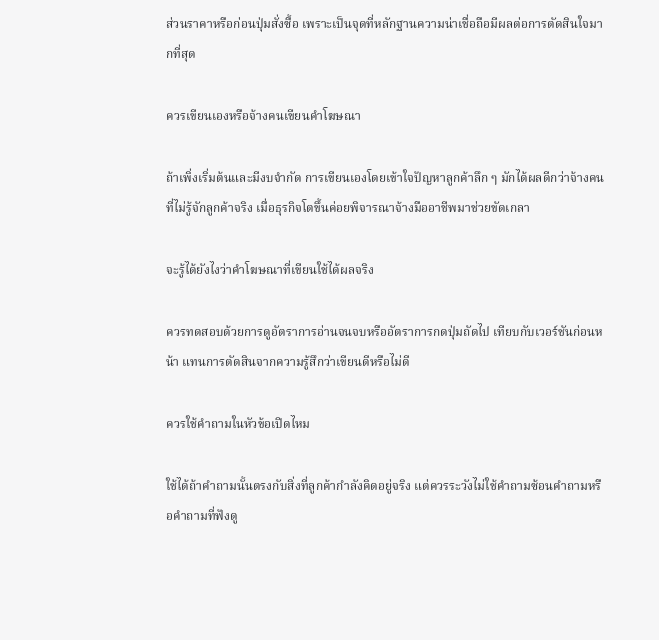ส่วนราคาหรือก่อนปุ่มสั่งซื้อ เพราะเป็นจุดที่หลักฐานความน่าเชื่อถือมีผลต่อการตัดสินใจมากที่สุด

ควรเขียนเองหรือจ้างคนเขียนคำโฆษณา

ถ้าเพิ่งเริ่มต้นและมีงบจำกัด การเขียนเองโดยเข้าใจปัญหาลูกค้าลึก ๆ มักได้ผลดีกว่าจ้างคนที่ไม่รู้จักลูกค้าจริง เมื่อธุรกิจโตขึ้นค่อยพิจารณาจ้างมืออาชีพมาช่วยขัดเกลา

จะรู้ได้ยังไงว่าคำโฆษณาที่เขียนใช้ได้ผลจริง

ควรทดสอบด้วยการดูอัตราการอ่านจนจบหรืออัตราการกดปุ่มถัดไป เทียบกับเวอร์ชันก่อนหน้า แทนการตัดสินจากความรู้สึกว่าเขียนดีหรือไม่ดี

ควรใช้คำถามในหัวข้อเปิดไหม

ใช้ได้ถ้าคำถามนั้นตรงกับสิ่งที่ลูกค้ากำลังคิดอยู่จริง แต่ควรระวังไม่ใช้คำถามซ้อนคำถามหรือคำถามที่ฟังดู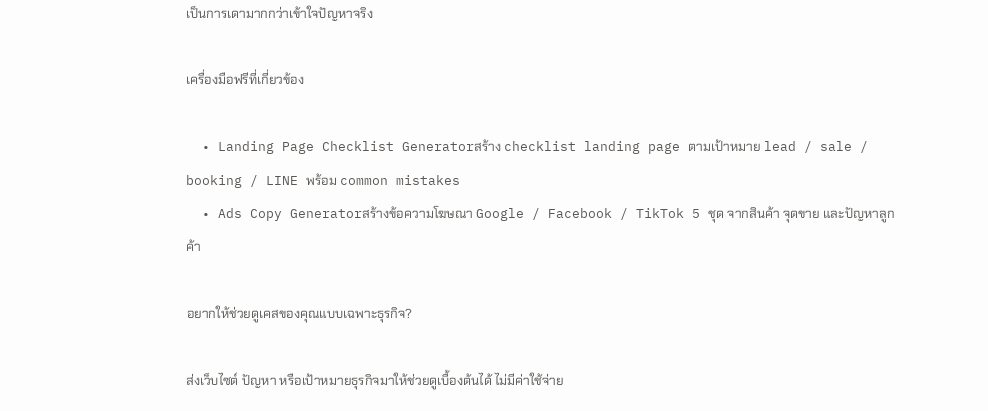เป็นการเดามากกว่าเข้าใจปัญหาจริง

เครื่องมือฟรีที่เกี่ยวข้อง

  • Landing Page Checklist Generatorสร้าง checklist landing page ตามเป้าหมาย lead / sale / booking / LINE พร้อม common mistakes
  • Ads Copy Generatorสร้างข้อความโฆษณา Google / Facebook / TikTok 5 ชุด จากสินค้า จุดขาย และปัญหาลูกค้า

อยากให้ช่วยดูเคสของคุณแบบเฉพาะธุรกิจ?

ส่งเว็บไซต์ ปัญหา หรือเป้าหมายธุรกิจมาให้ช่วยดูเบื้องต้นได้ ไม่มีค่าใช้จ่าย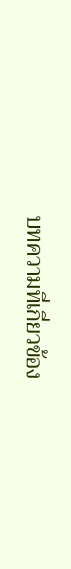บทความที่เกี่ยวข้อง